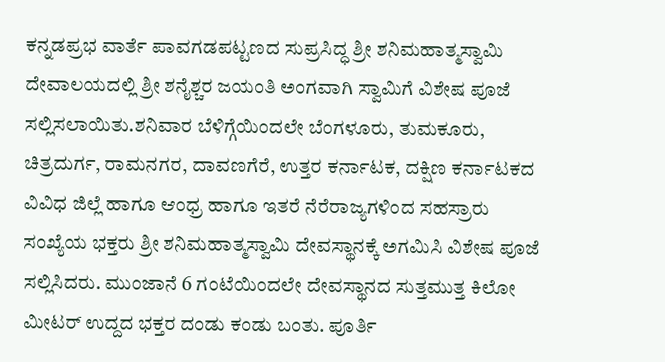ಕನ್ನಡಪ್ರಭ ವಾರ್ತೆ ಪಾವಗಡಪಟ್ಟಣದ ಸುಪ್ರಸಿದ್ಧ ಶ್ರೀ ಶನಿಮಹಾತ್ಮಸ್ವಾಮಿ ದೇವಾಲಯದಲ್ಲಿ ಶ್ರೀ ಶನೈಶ್ಚರ ಜಯಂತಿ ಅಂಗವಾಗಿ ಸ್ವಾಮಿಗೆ ವಿಶೇಷ ಪೂಜೆ ಸಲ್ಲಿಸಲಾಯಿತು.ಶನಿವಾರ ಬೆಳಿಗ್ಗೆಯಿಂದಲೇ ಬೆಂಗಳೂರು, ತುಮಕೂರು, ಚಿತ್ರದುರ್ಗ, ರಾಮನಗರ, ದಾವಣಗೆರೆ, ಉತ್ತರ ಕರ್ನಾಟಕ, ದಕ್ಷಿಣ ಕರ್ನಾಟಕದ ವಿವಿಧ ಜಿಲ್ಲೆ ಹಾಗೂ ಆಂಧ್ರ ಹಾಗೂ ಇತರೆ ನೆರೆರಾಜ್ಯಗಳಿಂದ ಸಹಸ್ರಾರು ಸಂಖ್ಯೆಯ ಭಕ್ತರು ಶ್ರೀ ಶನಿಮಹಾತ್ಮಸ್ವಾಮಿ ದೇವಸ್ಥಾನಕ್ಕೆ ಅಗಮಿಸಿ ವಿಶೇಷ ಪೂಜೆ ಸಲ್ಲಿಸಿದರು. ಮುಂಜಾನೆ 6 ಗಂಟೆಯಿಂದಲೇ ದೇವಸ್ಥಾನದ ಸುತ್ತಮುತ್ತ ಕಿಲೋ ಮೀಟರ್‌ ಉದ್ದದ ಭಕ್ತರ ದಂಡು ಕಂಡು ಬಂತು. ಪೂರ್ತಿ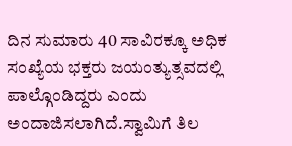ದಿನ ಸುಮಾರು 40 ಸಾವಿರಕ್ಕೂ ಅಧಿಕ ಸಂಖ್ಯೆಯ ಭಕ್ತರು ಜಯಂತ್ಯುತ್ಸವದಲ್ಲಿ ಪಾಲ್ಗೊಂಡಿದ್ದರು ಎಂದು ಅಂದಾಜಿಸಲಾಗಿದೆ.ಸ್ವಾಮಿಗೆ ತಿಲ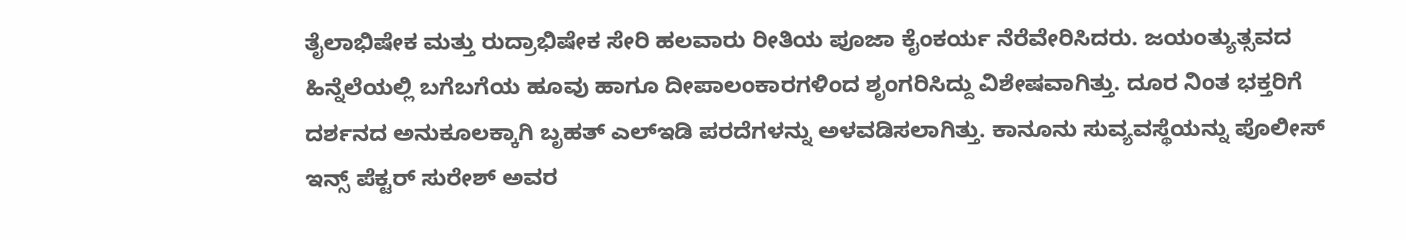ತೈಲಾಭಿಷೇಕ ಮತ್ತು ರುದ್ರಾಭಿಷೇಕ ಸೇರಿ ಹಲವಾರು ರೀತಿಯ ಪೂಜಾ ಕೈಂಕರ್ಯ ನೆರೆವೇರಿಸಿದರು. ಜಯಂತ್ಯುತ್ಸವದ ಹಿನ್ನೆಲೆಯಲ್ಲಿ ಬಗೆಬಗೆಯ ಹೂವು ಹಾಗೂ ದೀಪಾಲಂಕಾರಗಳಿಂದ ಶೃಂಗರಿಸಿದ್ದು ವಿಶೇಷವಾಗಿತ್ತು. ದೂರ ನಿಂತ ಭಕ್ತರಿಗೆ ದರ್ಶನದ ಅನುಕೂಲಕ್ಕಾಗಿ ಬೃಹತ್ ಎಲ್ಇಡಿ ಪರದೆಗಳನ್ನು ಅಳವಡಿಸಲಾಗಿತ್ತು. ಕಾನೂನು ಸುವ್ಯವಸ್ಥೆಯನ್ನು ಪೊಲೀಸ್ ಇನ್ಸ್ ಪೆಕ್ಟರ್ ಸುರೇಶ್ ಅವರ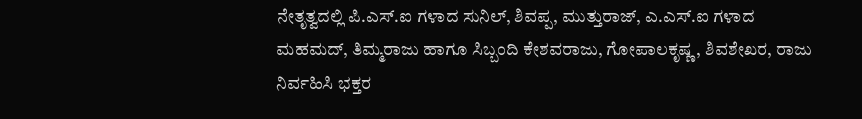ನೇತೃತ್ವದಲ್ಲಿ ಪಿ.ಎಸ್.ಐ ಗಳಾದ ಸುನಿಲ್, ಶಿವಪ್ಪ, ಮುತ್ತುರಾಜ್, ಎ.ಎಸ್.ಐ ಗಳಾದ ಮಹಮದ್, ತಿಮ್ಮರಾಜು ಹಾಗೂ ಸಿಬ್ಬಂದಿ ಕೇಶವರಾಜು, ಗೋಪಾಲಕೃಷ್ಣ, ಶಿವಶೇಖರ, ರಾಜು ನಿರ್ವಹಿಸಿ ಭಕ್ತರ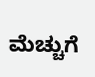ಮೆಚ್ಚುಗೆ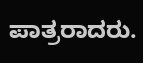ಪಾತ್ರರಾದರು.